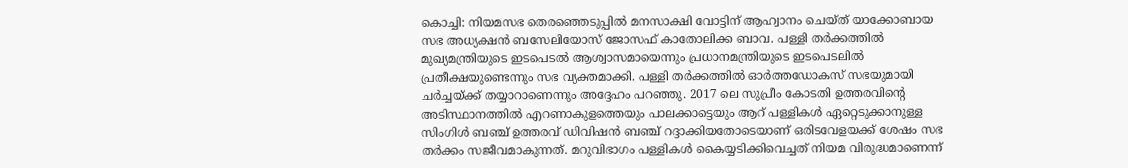കൊച്ചി: നിയമസഭ തെരഞ്ഞെടുപ്പിൽ മനസാക്ഷി വോട്ടിന് ആഹ്വാനം ചെയ്ത് യാക്കോബായ സഭ അധ്യക്ഷൻ ബസേലിയോസ് ജോസഫ് കാതോലിക്ക ബാവ. പള്ളി തർക്കത്തിൽ മുഖ്യമന്ത്രിയുടെ ഇടപെടൽ ആശ്വാസമായെന്നും പ്രധാനമന്ത്രിയുടെ ഇടപെടലിൽ പ്രതീക്ഷയുണ്ടെന്നും സഭ വ്യക്തമാക്കി. പള്ളി തർക്കത്തിൽ ഓർത്തഡോകസ് സഭയുമായി ചർച്ചയ്ക്ക് തയ്യാറാണെന്നും അദ്ദേഹം പറഞ്ഞു. 2017 ലെ സുപ്രീം കോടതി ഉത്തരവിന്റെ അടിസ്ഥാനത്തിൽ എറണാകുളത്തെയും പാലക്കാട്ടെയും ആറ് പള്ളികൾ ഏറ്റെടുക്കാനുള്ള സിംഗിൾ ബഞ്ച് ഉത്തരവ് ഡിവിഷൻ ബഞ്ച് റദ്ദാക്കിയതോടെയാണ് ഒരിടവേളയക്ക് ശേഷം സഭ തർക്കം സജീവമാകുന്നത്. മറുവിഭാഗം പള്ളികൾ കൈയ്യടിക്കിവെച്ചത് നിയമ വിരുദ്ധമാണെന്ന്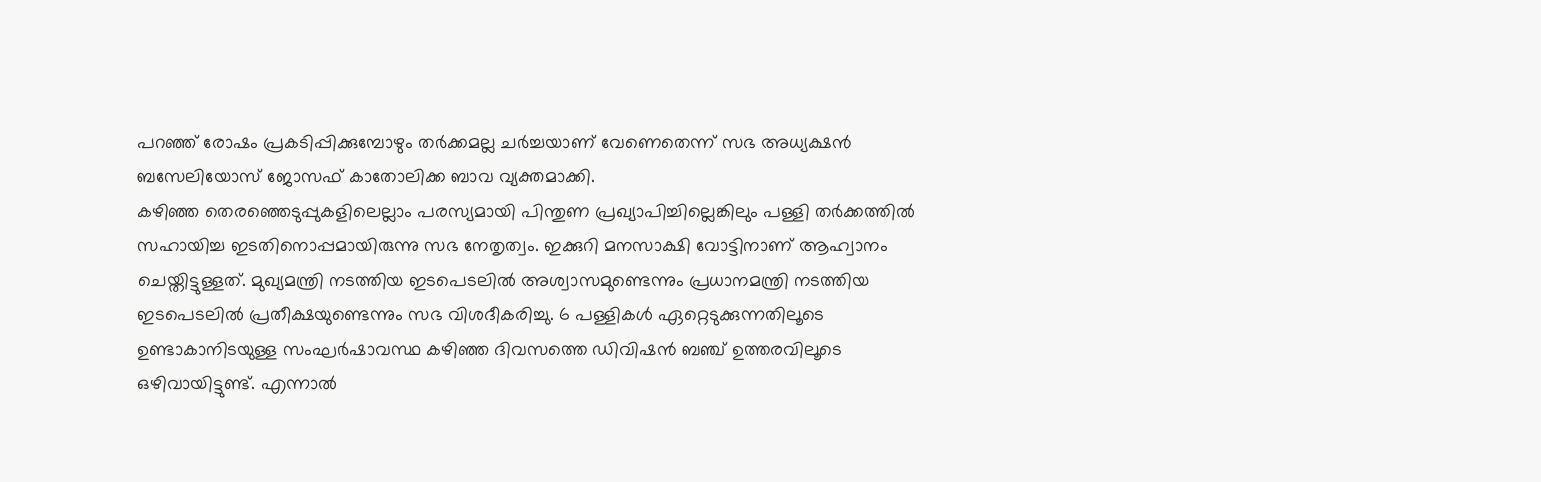പറഞ്ഞ് രോഷം പ്രകടിപ്പിക്കുമ്പോഴും തർക്കമല്ല ചർച്ചയാണ് വേണെതെന്ന് സഭ അധ്യക്ഷൻ ബസേലിയോസ് ജോസഫ് കാതോലിക്ക ബാവ വ്യക്തമാക്കി.
കഴിഞ്ഞ തെരഞ്ഞെടുപ്പുകളിലെല്ലാം പരസ്യമായി പിന്തുണ പ്രഖ്യാപിച്ചില്ലെങ്കിലും പള്ളി തർക്കത്തിൽ സഹായിച്ച ഇടതിനൊപ്പമായിരുന്നു സഭ നേതൃത്വം. ഇക്കുറി മനസാക്ഷി വോട്ടിനാണ് ആഹ്വാനം ചെയ്തിട്ടുള്ളത്. മുഖ്യമന്ത്രി നടത്തിയ ഇടപെടലിൽ അശ്വാസമുണ്ടെന്നും പ്രധാനമന്ത്രി നടത്തിയ ഇടപെടലിൽ പ്രതീക്ഷയുണ്ടെന്നും സഭ വിശദീകരിച്ചു. 6 പള്ളികൾ ഏറ്റെടുക്കുന്നതിലൂടെ ഉണ്ടാകാനിടയുള്ള സംഘർഷാവസ്ഥ കഴിഞ്ഞ ദിവസത്തെ ഡിവിഷൻ ബഞ്ച് ഉത്തരവിലൂടെ ഒഴിവായിട്ടുണ്ട്. എന്നാൽ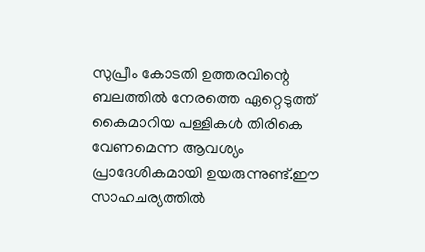സുപ്രീം കോടതി ഉത്തരവിന്റെ ബലത്തിൽ നേരത്തെ ഏറ്റെടുത്ത് കൈമാറിയ പള്ളികൾ തിരികെ വേണമെന്ന ആവശ്യം പ്രാദേശികമായി ഉയരുന്നുണ്ട്.ഈ സാഹചര്യത്തിൽ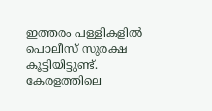ഇത്തരം പള്ളികളിൽ പൊലീസ് സുരക്ഷ കൂട്ടിയിട്ടുണ്ട്.
കേരളത്തിലെ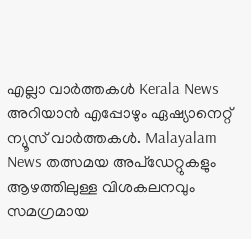എല്ലാ വാർത്തകൾ Kerala News അറിയാൻ എപ്പോഴും ഏഷ്യാനെറ്റ് ന്യൂസ് വാർത്തകൾ. Malayalam News തത്സമയ അപ്ഡേറ്റുകളും ആഴത്തിലുള്ള വിശകലനവും സമഗ്രമായ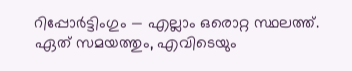റിപ്പോർട്ടിംഗും — എല്ലാം ഒരൊറ്റ സ്ഥലത്ത്. ഏത് സമയത്തും, എവിടെയും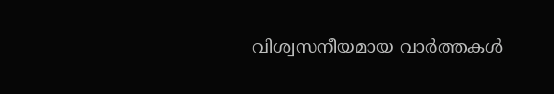വിശ്വസനീയമായ വാർത്തകൾ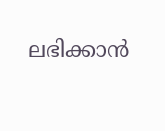ലഭിക്കാൻ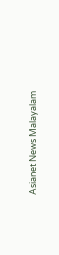Asianet News Malayalam